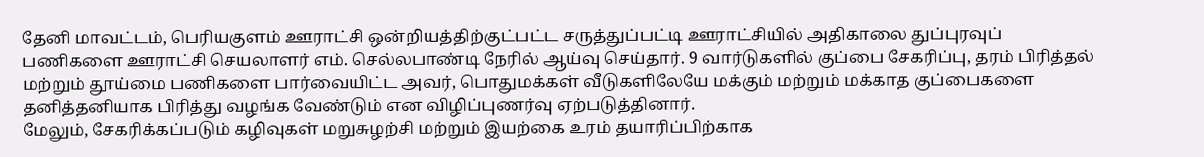தேனி மாவட்டம், பெரியகுளம் ஊராட்சி ஒன்றியத்திற்குட்பட்ட சருத்துப்பட்டி ஊராட்சியில் அதிகாலை துப்புரவுப் பணிகளை ஊராட்சி செயலாளர் எம். செல்லபாண்டி நேரில் ஆய்வு செய்தார். 9 வார்டுகளில் குப்பை சேகரிப்பு, தரம் பிரித்தல் மற்றும் தூய்மை பணிகளை பார்வையிட்ட அவர், பொதுமக்கள் வீடுகளிலேயே மக்கும் மற்றும் மக்காத குப்பைகளை தனித்தனியாக பிரித்து வழங்க வேண்டும் என விழிப்புணர்வு ஏற்படுத்தினார்.
மேலும், சேகரிக்கப்படும் கழிவுகள் மறுசுழற்சி மற்றும் இயற்கை உரம் தயாரிப்பிற்காக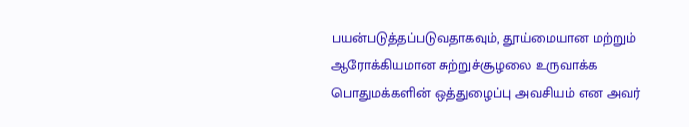பயன்படுத்தப்படுவதாகவும், தூய்மையான மற்றும் ஆரோக்கியமான சுற்றுச்சூழலை உருவாக்க பொதுமக்களின் ஒத்துழைப்பு அவசியம் என அவர்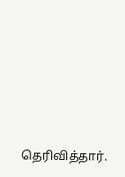தெரிவித்தார்.